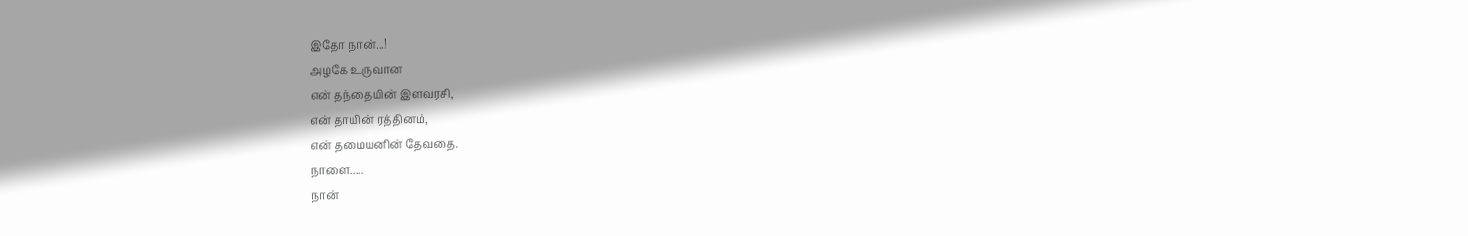இதோ நான்...!
அழகே உருவான
என் தந்தையின் இளவரசி,
என் தாயின் ரத்தினம்,
என் தமையனின் தேவதை.
நாளை.....
நான்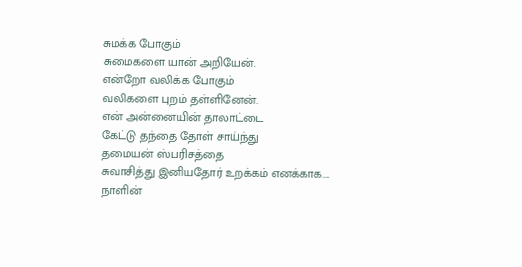சுமக்க போகும்
சுமைகளை யான் அறியேன்.
என்றோ வலிக்க போகும்
வலிகளை புறம் தள்ளினேன்.
என் அன்னையின் தாலாட்டை
கேட்டு தந்தை தோள் சாய்ந்து
தமையன் ஸ்பரிசத்தை
சுவாசித்து இனியதோர் உறக்கம் எனக்காக....
நாளின்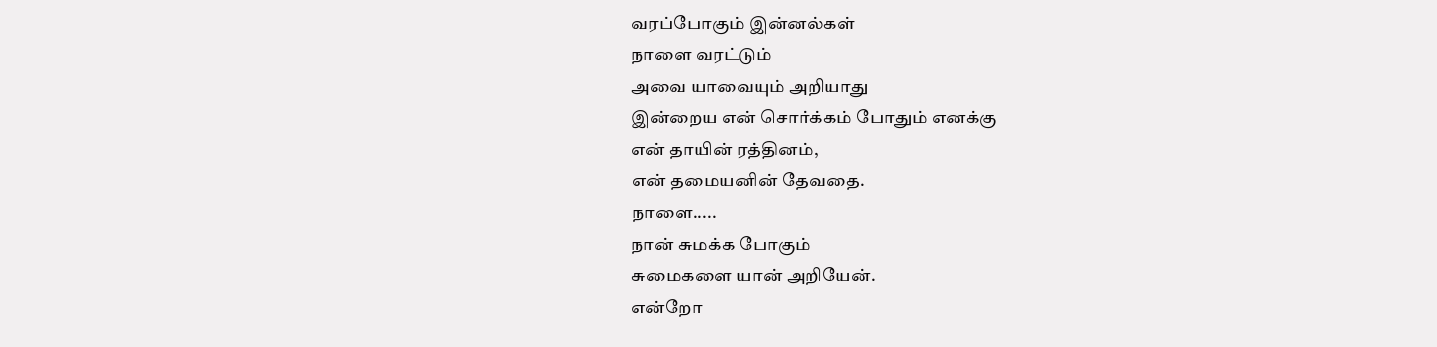வரப்போகும் இன்னல்கள்
நாளை வரட்டும்
அவை யாவையும் அறியாது
இன்றைய என் சொர்க்கம் போதும் எனக்கு
என் தாயின் ரத்தினம்,
என் தமையனின் தேவதை.
நாளை.....
நான் சுமக்க போகும்
சுமைகளை யான் அறியேன்.
என்றோ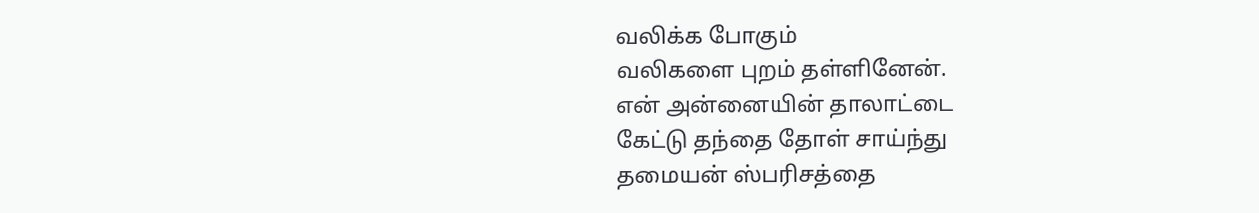வலிக்க போகும்
வலிகளை புறம் தள்ளினேன்.
என் அன்னையின் தாலாட்டை
கேட்டு தந்தை தோள் சாய்ந்து
தமையன் ஸ்பரிசத்தை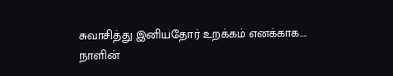சுவாசித்து இனியதோர் உறக்கம் எனக்காக....
நாளின்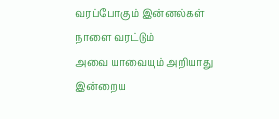வரப்போகும் இன்னல்கள்
நாளை வரட்டும்
அவை யாவையும் அறியாது
இன்றைய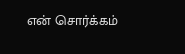என் சொர்க்கம்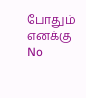போதும் எனக்கு
No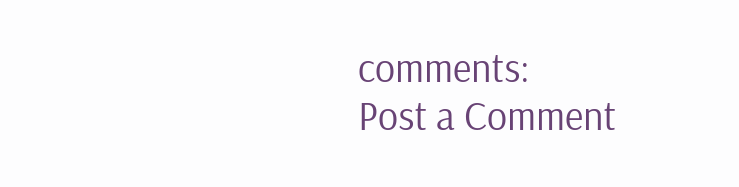comments:
Post a Comment